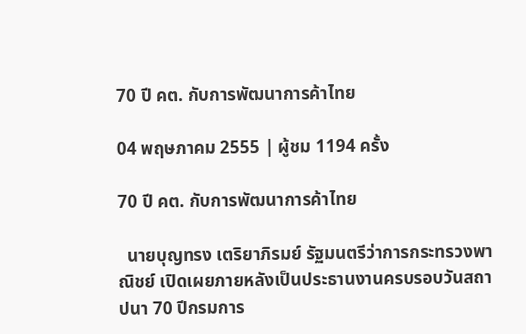70 ปี คต. กับการพัฒนาการค้าไทย

04 พฤษภาคม 2555 | ผู้ชม 1194 ครั้ง

70 ปี คต. กับการพัฒนาการค้าไทย

  นายบุญทรง เตริยาภิรมย์ รัฐมนตรีว่าการกระทรวงพาณิชย์ เปิดเผยภายหลังเป็นประธานงานครบรอบวันสถาปนา 70 ปีกรมการ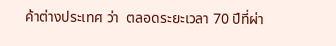ค้าต่างประเทศ ว่า  ตลอดระยะเวลา 70 ปีที่ผ่า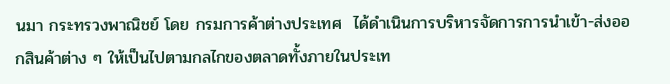นมา กระทรวงพาณิชย์ โดย กรมการค้าต่างประเทศ  ได้ดำเนินการบริหารจัดการการนำเข้า-ส่งออกสินค้าต่าง ๆ ให้เป็นไปตามกลไกของตลาดทั้งภายในประเท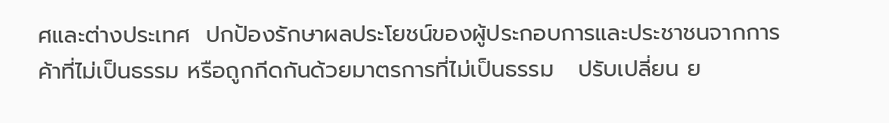ศและต่างประเทศ  ปกป้องรักษาผลประโยชน์ของผู้ประกอบการและประชาชนจากการค้าที่ไม่เป็นธรรม หรือถูกกีดกันด้วยมาตรการที่ไม่เป็นธรรม   ปรับเปลี่ยน ย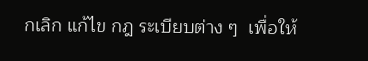กเลิก แก้ไข กฎ ระเบียบต่าง ๆ  เพื่อให้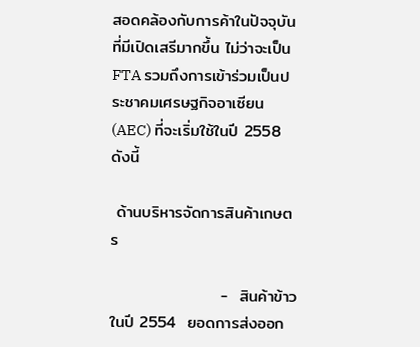สอดคล้องกับการค้าในปัจจุบันที่มีเปิดเสรีมากขึ้น ไม่ว่าจะเป็น FTA รวมถึงการเข้าร่วมเป็นประชาคมเศรษฐกิจอาเซียน (AEC) ที่จะเริ่มใช้ในปี 2558  ดังนี้

 ด้านบริหารจัดการสินค้าเกษตร

                   -  สินค้าข้าว  ในปี 2554  ยอดการส่งออก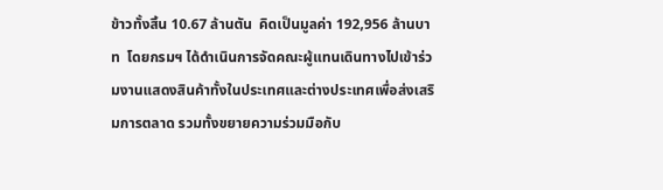ข้าวทั้งสิ้น 10.67 ล้านตัน  คิดเป็นมูลค่า 192,956 ล้านบาท  โดยกรมฯ ได้ดำเนินการจัดคณะผู้แทนเดินทางไปเข้าร่วมงานแสดงสินค้าทั้งในประเทศและต่างประเทศเพื่อส่งเสริมการตลาด รวมทั้งขยายความร่วมมือกับ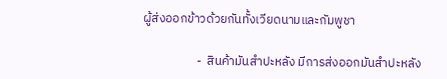ผู้ส่งออกข้าวด้วยกันทั้งเวียดนามและกัมพูชา

                   -  สินค้ามันสำปะหลัง มีการส่งออกมันสำปะหลัง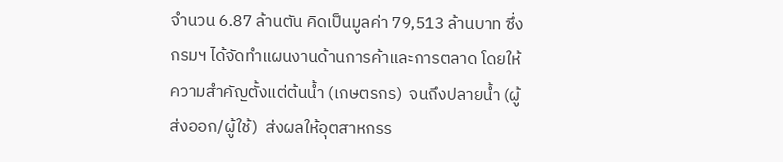จำนวน 6.87 ล้านตัน คิดเป็นมูลค่า 79,513 ล้านบาท ซึ่งกรมฯ ได้จัดทำแผนงานด้านการค้าและการตลาด โดยให้ความสำคัญตั้งแต่ต้นน้ำ (เกษตรกร)  จนถึงปลายน้ำ (ผู้ส่งออก/ผู้ใช้)  ส่งผลให้อุตสาหกรร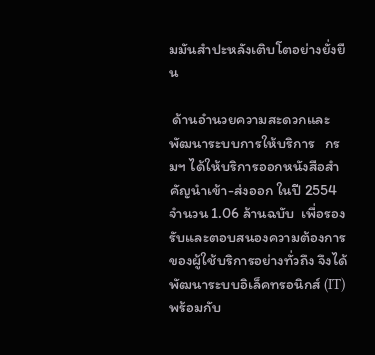มมันสำปะหลังเติบโตอย่างยั่งยืน

 ด้านอำนวยความสะดวกและพัฒนาระบบการให้บริการ   กรมฯ ได้ให้บริการออกหนังสือสำคัญนำเข้า-ส่งออก ในปี 2554   จำนวน 1.06 ล้านฉบับ  เพื่อรองรับและตอบสนองความต้องการของผู้ใช้บริการอย่างทั่วถึง จึงได้พัฒนาระบบอิเล็คทรอนิกส์ (IT)  พร้อมกับ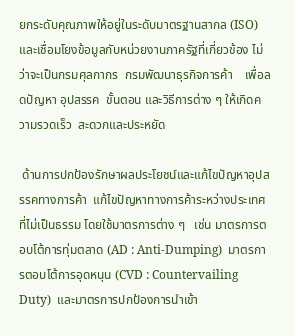ยกระดับคุณภาพให้อยู่ในระดับมาตรฐานสากล (ISO) และเชื่อมโยงข้อมูลกับหน่วยงานภาครัฐที่เกี่ยวข้อง ไม่ว่าจะเป็นกรมศุลกากร  กรมพัฒนาธุรกิจการค้า    เพื่อลดปัญหา อุปสรรค  ขั้นตอน และวิธีการต่าง ๆ ให้เกิดความรวดเร็ว  สะดวกและประหยัด

 ด้านการปกป้องรักษาผลประโยชน์และแก้ไขปัญหาอุปสรรคทางการค้า  แก้ไขปัญหาทางการค้าระหว่างประเทศที่ไม่เป็นธรรม โดยใช้มาตรการต่าง ๆ   เช่น มาตรการตอบโต้การทุ่มตลาด (AD : Anti-Dumping)  มาตรการตอบโต้การอุดหนุน (CVD : Countervailing Duty)  และมาตรการปกป้องการนำเข้า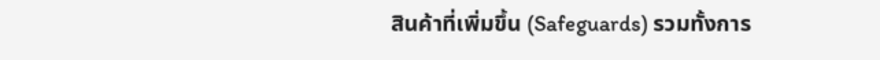สินค้าที่เพิ่มขึ้น (Safeguards) รวมทั้งการ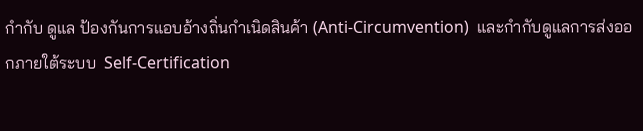กำกับ ดูแล ป้องกันการแอบอ้างถิ่นกำเนิดสินค้า (Anti-Circumvention)  และกำกับดูแลการส่งออกภายใต้ระบบ  Self-Certification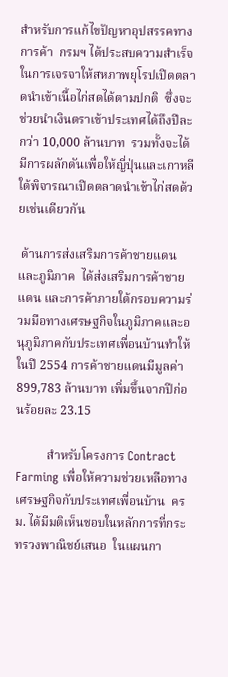สำหรับการแก้ไขปัญหาอุปสรรคทางการค้า  กรมฯ ได้ประสบความสำเร็จในการเจรจาให้สหภาพยุโรปเปิดตลาดนำเข้าเนื้อไก่สดได้ตามปกติ  ซึ่งจะช่วยนำเงินตราเข้าประเทศได้ถึงปีละกว่า 10,000 ล้านบาท  รวมทั้งจะได้มีการผลักดันเพื่อให้ญี่ปุ่นและเกาหลีใต้พิจารณาเปิดตลาดนำเข้าไก่สดด้วยเช่นเดียวกัน

 ด้านการส่งเสริมการค้าชายแดนและภูมิภาค  ได้ส่งเสริมการค้าชายแดน และการค้าภายใต้กรอบความร่วมมือทางเศรษฐกิจในภูมิภาคและอนุภูมิภาคกับประเทศเพื่อนบ้านทำให้ในปี 2554 การค้าชายแดนมีมูลค่า 899,783 ล้านบาท เพิ่มขึ้นจากปีก่อนร้อยละ 23.15

          สำหรับโครงการ Contract Farming เพื่อให้ความช่วยเหลือทางเศรษฐกิจกับประเทศเพื่อนบ้าน  ครม. ได้มีมติเห็นชอบในหลักการที่กระทรวงพาณิชย์เสนอ  ในแผนกา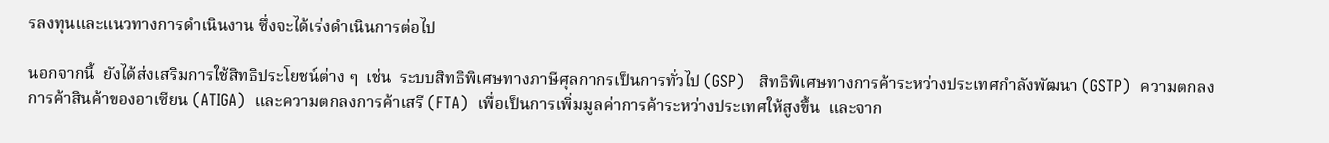รลงทุนและแนวทางการดำเนินงาน ซึ่งจะได้เร่งดำเนินการต่อไป

นอกจากนี้  ยังได้ส่งเสริมการใช้สิทธิประโยชน์ต่าง ๆ  เช่น  ระบบสิทธิพิเศษทางภาษีศุลกากรเป็นการทั่วไป (GSP)   สิทธิพิเศษทางการค้าระหว่างประเทศกำลังพัฒนา (GSTP)  ความตกลงการค้าสินค้าของอาเซียน (ATIGA)  และความตกลงการค้าเสรี (FTA)  เพื่อเป็นการเพิ่มมูลค่าการค้าระหว่างประเทศให้สูงขึ้น  และจาก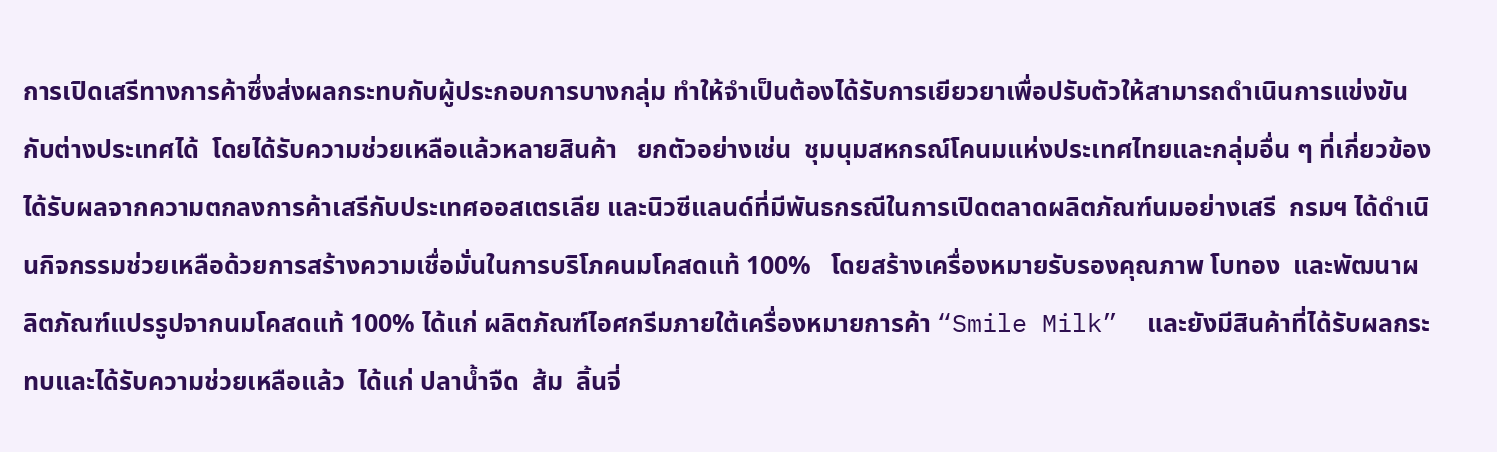การเปิดเสรีทางการค้าซึ่งส่งผลกระทบกับผู้ประกอบการบางกลุ่ม ทำให้จำเป็นต้องได้รับการเยียวยาเพื่อปรับตัวให้สามารถดำเนินการแข่งขันกับต่างประเทศได้  โดยได้รับความช่วยเหลือแล้วหลายสินค้า   ยกตัวอย่างเช่น  ชุมนุมสหกรณ์โคนมแห่งประเทศไทยและกลุ่มอื่น ๆ ที่เกี่ยวข้อง  ได้รับผลจากความตกลงการค้าเสรีกับประเทศออสเตรเลีย และนิวซีแลนด์ที่มีพันธกรณีในการเปิดตลาดผลิตภัณฑ์นมอย่างเสรี  กรมฯ ได้ดำเนินกิจกรรมช่วยเหลือด้วยการสร้างความเชื่อมั่นในการบริโภคนมโคสดแท้ 100%   โดยสร้างเครื่องหมายรับรองคุณภาพ โบทอง  และพัฒนาผลิตภัณฑ์แปรรูปจากนมโคสดแท้ 100% ได้แก่ ผลิตภัณฑ์ไอศกรีมภายใต้เครื่องหมายการค้า “Smile Milk”  และยังมีสินค้าที่ได้รับผลกระทบและได้รับความช่วยเหลือแล้ว  ได้แก่ ปลาน้ำจืด  ส้ม  ลิ้นจี่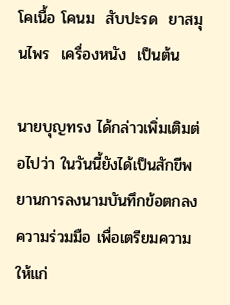โคเนื้อ โคนม  สับปะรด  ยาสมุนไพร  เครื่องหนัง  เป็นต้น

นายบุญทรง ได้กล่าวเพิ่มเติมต่อไปว่า ในวันนี้ยังได้เป็นสักขีพยานการลงนามบันทึกข้อตกลงความร่วมมือ เพื่อเตรียมความให้แก่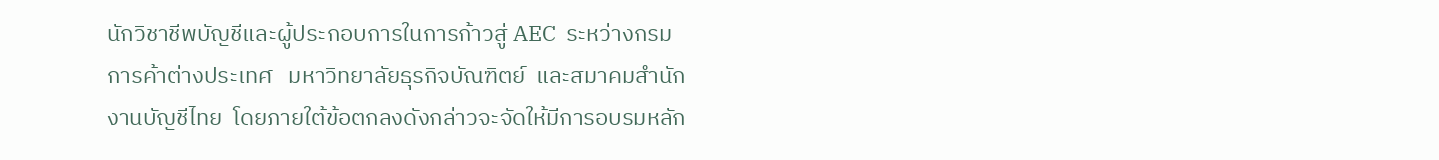นักวิชาชีพบัญชีและผู้ประกอบการในการก้าวสู่ AEC  ระหว่างกรมการค้าต่างประเทศ   มหาวิทยาลัยธุรกิจบัณฑิตย์  และสมาคมสำนักงานบัญชีไทย  โดยภายใต้ข้อตกลงดังกล่าวจะจัดให้มีการอบรมหลัก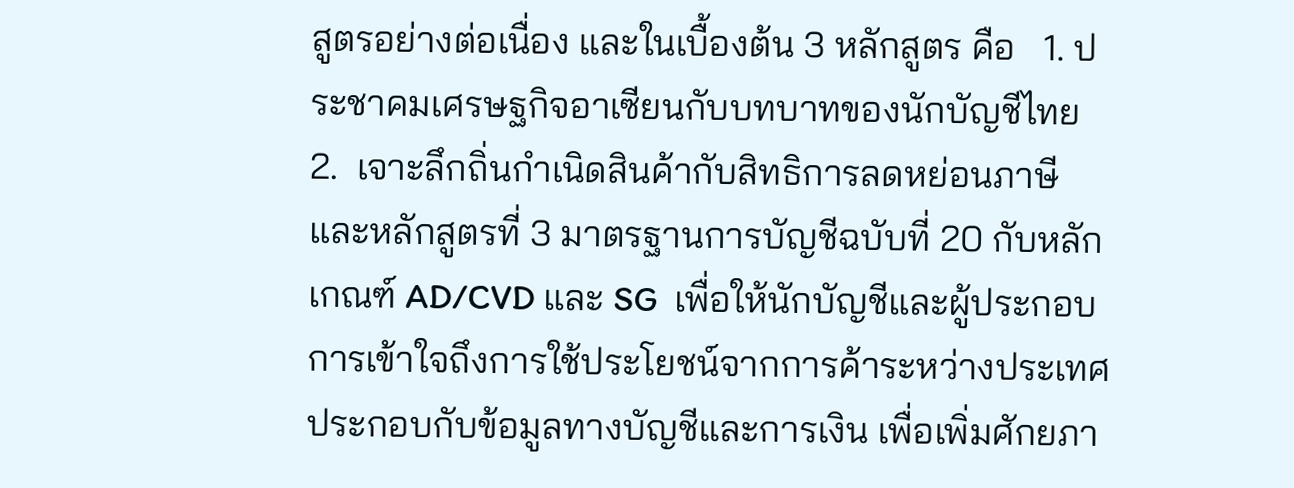สูตรอย่างต่อเนื่อง และในเบื้องต้น 3 หลักสูตร คือ   1. ประชาคมเศรษฐกิจอาเซียนกับบทบาทของนักบัญชีไทย   2.  เจาะลึกถิ่นกำเนิดสินค้ากับสิทธิการลดหย่อนภาษี  และหลักสูตรที่ 3 มาตรฐานการบัญชีฉบับที่ 20 กับหลักเกณฑ์ AD/CVD และ SG  เพื่อให้นักบัญชีและผู้ประกอบการเข้าใจถึงการใช้ประโยชน์จากการค้าระหว่างประเทศ ประกอบกับข้อมูลทางบัญชีและการเงิน เพื่อเพิ่มศักยภา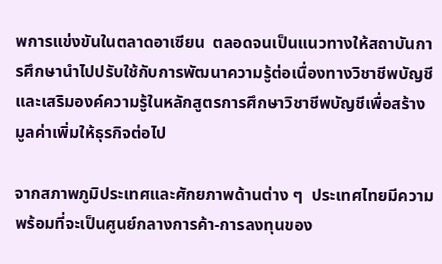พการแข่งขันในตลาดอาเซียน  ตลอดจนเป็นแนวทางให้สถาบันการศึกษานำไปปรับใช้กับการพัฒนาความรู้ต่อเนื่องทางวิชาชีพบัญชีและเสริมองค์ความรู้ในหลักสูตรการศึกษาวิชาชีพบัญชีเพื่อสร้างมูลค่าเพิ่มให้ธุรกิจต่อไป

จากสภาพภูมิประเทศและศักยภาพด้านต่าง ๆ  ประเทศไทยมีความพร้อมที่จะเป็นศูนย์กลางการค้า-การลงทุนของ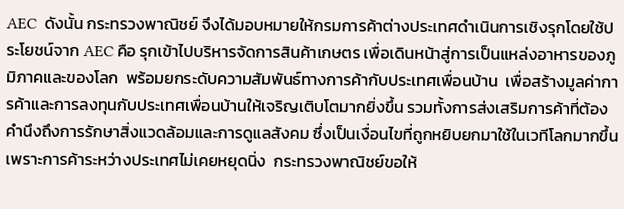AEC  ดังนั้น กระทรวงพาณิชย์ จึงได้มอบหมายให้กรมการค้าต่างประเทศดำเนินการเชิงรุกโดยใช้ประโยชน์จาก AEC คือ รุกเข้าไปบริหารจัดการสินค้าเกษตร เพื่อเดินหน้าสู่การเป็นแหล่งอาหารของภูมิภาคและของโลก  พร้อมยกระดับความสัมพันธ์ทางการค้ากับประเทศเพื่อนบ้าน  เพื่อสร้างมูลค่าการค้าและการลงทุนกับประเทศเพื่อนบ้านให้เจริญเติบโตมากยิ่งขึ้น รวมทั้งการส่งเสริมการค้าที่ต้องคำนึงถึงการรักษาสิ่งแวดล้อมและการดูแลสังคม ซึ่งเป็นเงื่อนไขที่ถูกหยิบยกมาใช้ในเวทีโลกมากขึ้น เพราะการค้าระหว่างประเทศไม่เคยหยุดนิ่ง  กระทรวงพาณิชย์ขอให้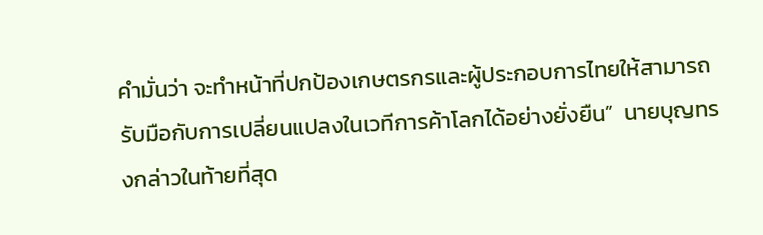คำมั่นว่า จะทำหน้าที่ปกป้องเกษตรกรและผู้ประกอบการไทยให้สามารถรับมือกับการเปลี่ยนแปลงในเวทีการค้าโลกได้อย่างยั่งยืน”  นายบุญทรงกล่าวในท้ายที่สุด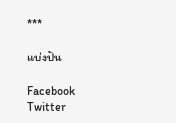***

แบ่งปัน

Facebook Twitter